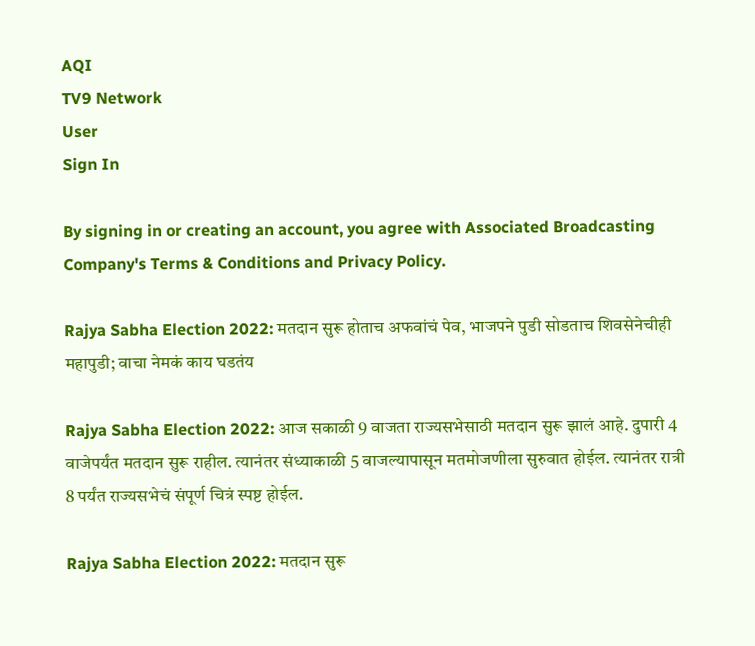AQI
TV9 Network
User
Sign In

By signing in or creating an account, you agree with Associated Broadcasting Company's Terms & Conditions and Privacy Policy.

Rajya Sabha Election 2022: मतदान सुरू होताच अफवांचं पेव, भाजपने पुडी सोडताच शिवसेनेचीही महापुडी; वाचा नेमकं काय घडतंय

Rajya Sabha Election 2022: आज सकाळी 9 वाजता राज्यसभेसाठी मतदान सुरू झालं आहे. दुपारी 4 वाजेपर्यंत मतदान सुरू राहील. त्यानंतर संध्याकाळी 5 वाजल्यापासून मतमोजणीला सुरुवात होईल. त्यानंतर रात्री 8 पर्यंत राज्यसभेचं संपूर्ण चित्रं स्पष्ट होईल.

Rajya Sabha Election 2022: मतदान सुरू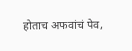होताच अफवांचं पेव,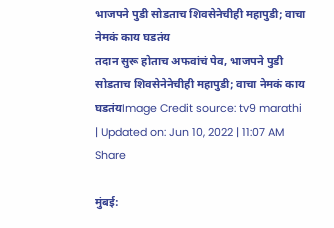भाजपने पुडी सोडताच शिवसेनेचीही महापुडी; वाचा नेमकं काय घडतंय
तदान सुरू होताच अफवांचं पेव, भाजपने पुडी सोडताच शिवसेनेनेचीही महापुडी; वाचा नेमकं काय घडतंयImage Credit source: tv9 marathi
| Updated on: Jun 10, 2022 | 11:07 AM
Share

मुंबई: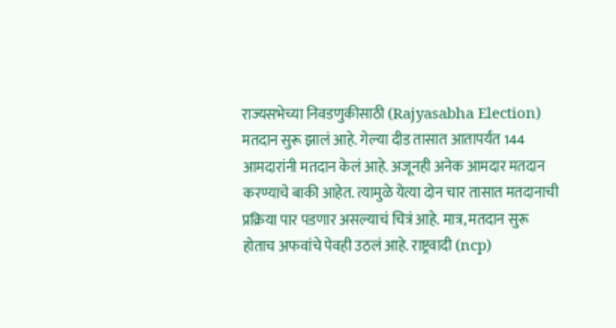राज्यसभेच्या निवडणुकीसाठी (Rajyasabha Election) मतदान सुरू झालं आहे. गेल्या दीड तासात आतापर्यंत 144 आमदारांनी मतदान केलं आहे. अजूनही अनेक आमदार मतदान करण्याचे बाकी आहेत. त्यामुळे येत्या दोन चार तासात मतदानाची प्रक्रिया पार पडणार असल्याचं चित्रं आहे. मात्र, मतदान सुरू होताच अफवांचे पेवही उठलं आहे. राष्ट्रवादी (ncp)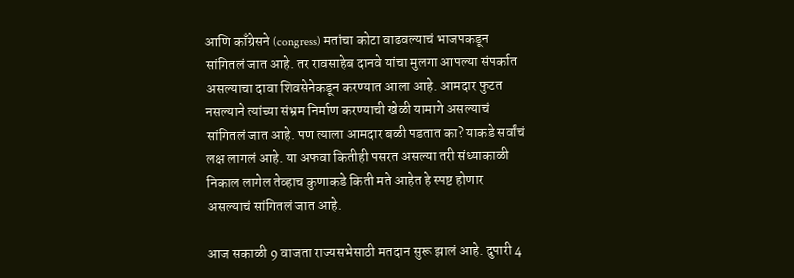आणि काँग्रेसने (congress) मतांचा कोटा वाढवल्याचं भाजपकडून सांगितलं जात आहे. तर रावसाहेब दानवे यांचा मुलगा आपल्या संपर्कात असल्याचा दावा शिवसेनेकडून करण्यात आला आहे. आमदार फुटत नसल्याने त्यांच्या संभ्रम निर्माण करण्याची खेळी यामागे असल्याचं सांगितलं जात आहे. पण त्याला आमदार बळी पडतात का? याकडे सर्वांचं लक्ष लागलं आहे. या अफवा कितीही पसरत असल्या तरी संध्याकाळी निकाल लागेल तेव्हाच कुणाकडे किती मते आहेत हे स्पष्ट होणार असल्याचं सांगितलं जात आहे.

आज सकाळी 9 वाजता राज्यसभेसाठी मतदान सुरू झालं आहे. दुपारी 4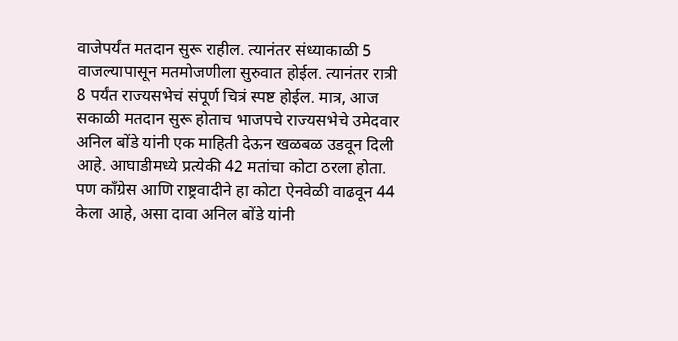वाजेपर्यंत मतदान सुरू राहील. त्यानंतर संध्याकाळी 5 वाजल्यापासून मतमोजणीला सुरुवात होईल. त्यानंतर रात्री 8 पर्यंत राज्यसभेचं संपूर्ण चित्रं स्पष्ट होईल. मात्र, आज सकाळी मतदान सुरू होताच भाजपचे राज्यसभेचे उमेदवार अनिल बोंडे यांनी एक माहिती देऊन खळबळ उडवून दिली आहे. आघाडीमध्ये प्रत्येकी 42 मतांचा कोटा ठरला होता. पण काँग्रेस आणि राष्ट्रवादीने हा कोटा ऐनवेळी वाढवून 44 केला आहे, असा दावा अनिल बोंडे यांनी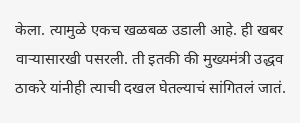केला. त्यामुळे एकच खळबळ उडाली आहे. ही खबर वाऱ्यासारखी पसरली. ती इतकी की मुख्यमंत्री उद्धव ठाकरे यांनीही त्याची दखल घेतल्याचं सांगितलं जातं.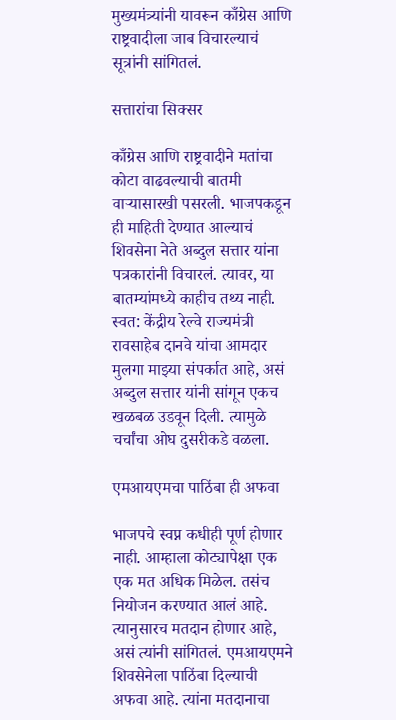मुख्यमंत्र्यांनी यावरून काँग्रेस आणि राष्ट्रवादीला जाब विचारल्याचं सूत्रांनी सांगितलं.

सत्तारांचा सिक्सर

काँग्रेस आणि राष्ट्रवादीने मतांचा कोटा वाढवल्याची बातमी वाऱ्यासारखी पसरली. भाजपकडून ही माहिती देण्यात आल्याचं शिवसेना नेते अब्दुल सत्तार यांना पत्रकारांनी विचारलं. त्यावर, या बातम्यांमध्ये काहीच तथ्य नाही. स्वत: केंद्रीय रेल्वे राज्यमंत्री रावसाहेब दानवे यांचा आमदार मुलगा माझ्या संपर्कात आहे, असं अब्दुल सत्तार यांनी सांगून एकच खळबळ उडवून दिली. त्यामुळे चर्चांचा ओघ दुसरीकडे वळला.

एमआयएमचा पाठिंबा ही अफवा

भाजपचे स्वप्न कधीही पूर्ण होणार नाही. आम्हाला कोट्यापेक्षा एक एक मत अधिक मिळेल. तसंच नियोजन करण्यात आलं आहे. त्यानुसारच मतदान होणार आहे, असं त्यांनी सांगितलं. एमआयएमने शिवसेनेला पाठिंबा दिल्याची अफवा आहे. त्यांना मतदानाचा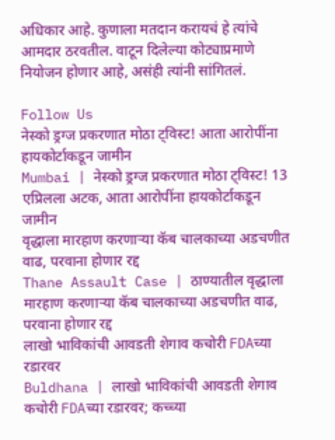अधिकार आहे. कुणाला मतदान करायचं हे त्यांचे आमदार ठरवतील. वाटून दिलेल्या कोट्याप्रमाणे नियोजन होणार आहे, असंही त्यांनी सांगितलं.

Follow Us
नेस्को ड्रग्ज प्रकरणात मोठा ट्विस्ट! आता आरोपींना हायकोर्टाकडून जामीन
Mumbai | नेस्को ड्रग्ज प्रकरणात मोठा ट्विस्ट! 13 एप्रिलला अटक, आता आरोपींना हायकोर्टाकडून जामीन
वृद्धाला मारहाण करणाऱ्या कॅब चालकाच्या अडचणीत वाढ, परवाना होणार रद्द
Thane Assault Case | ठाण्यातील वृद्धाला मारहाण करणाऱ्या कॅब चालकाच्या अडचणीत वाढ, परवाना होणार रद्द
लाखो भाविकांची आवडती शेगाव कचोरी FDAच्या रडारवर
Buldhana | लाखो भाविकांची आवडती शेगाव कचोरी FDAच्या रडारवर; कच्च्या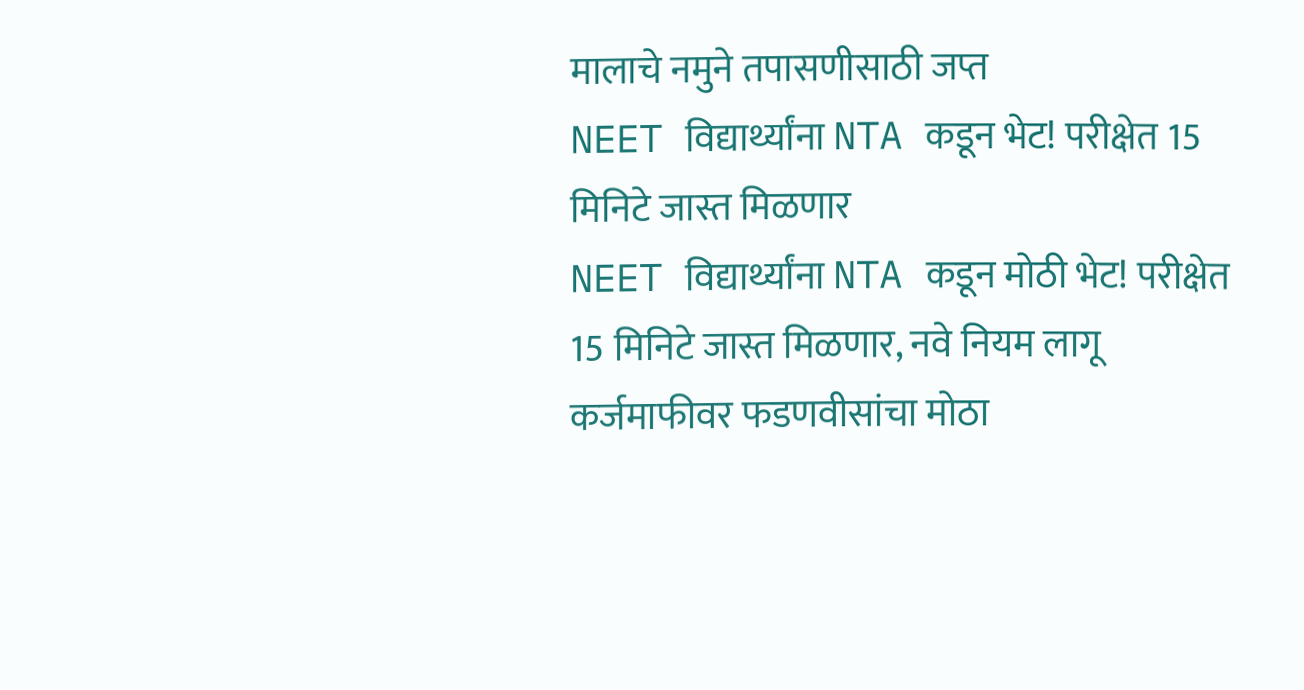मालाचे नमुने तपासणीसाठी जप्त
NEET विद्यार्थ्यांना NTA कडून भेट! परीक्षेत 15 मिनिटे जास्त मिळणार
NEET विद्यार्थ्यांना NTA कडून मोठी भेट! परीक्षेत 15 मिनिटे जास्त मिळणार, नवे नियम लागू
कर्जमाफीवर फडणवीसांचा मोठा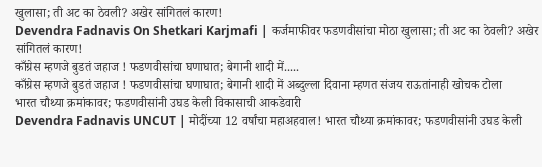खुलासा; ती अट का ठेवली? अखेर सांगितलं कारण!
Devendra Fadnavis On Shetkari Karjmafi | कर्जमाफीवर फडणवीसांचा मोठा खुलासा; ती अट का ठेवली? अखेर सांगितलं कारण!
काँग्रेस म्हणजे बुडतं जहाज ! फडणवीसांचा घणाघात; बेगानी शादी में.....
काँग्रेस म्हणजे बुडतं जहाज ! फडणवीसांचा घणाघात; बेगानी शादी में अब्दुल्ला दिवाना म्हणत संजय राऊतांनाही खोचक टोला
भारत चौथ्या क्रमांकावर; फडणवीसांनी उघड केली विकासाची आकडेवारी
Devendra Fadnavis UNCUT | मोदींच्या 12 वर्षांचा महाअहवाल! भारत चौथ्या क्रमांकावर; फडणवीसांनी उघड केली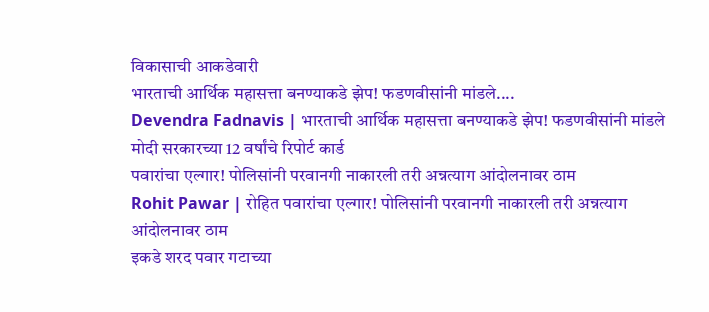विकासाची आकडेवारी
भारताची आर्थिक महासत्ता बनण्याकडे झेप! फडणवीसांनी मांडले....
Devendra Fadnavis | भारताची आर्थिक महासत्ता बनण्याकडे झेप! फडणवीसांनी मांडले मोदी सरकारच्या 12 वर्षांचे रिपोर्ट कार्ड
पवारांचा एल्गार! पोलिसांनी परवानगी नाकारली तरी अन्नत्याग आंदोलनावर ठाम
Rohit Pawar | रोहित पवारांचा एल्गार! पोलिसांनी परवानगी नाकारली तरी अन्नत्याग आंदोलनावर ठाम
इकडे शरद पवार गटाच्या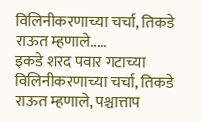विलिनीकरणाच्या चर्चा, तिकडे राऊत म्हणाले.....
इकडे शरद पवार गटाच्या विलिनीकरणाच्या चर्चा, तिकडे राऊत म्हणाले, पश्चात्ताप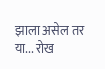झाला असेल तर या... रोख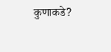कुणाकडे?